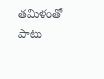తమిళంతో పాటు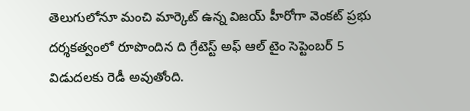తెలుగులోనూ మంచి మార్కెట్ ఉన్న విజయ్ హీరోగా వెంకట్ ప్రభు దర్శకత్వంలో రూపొందిన ది గ్రేటెస్ట్ అఫ్ ఆల్ టైం సెప్టెంబర్ 5 విడుదలకు రెడీ అవుతోంది.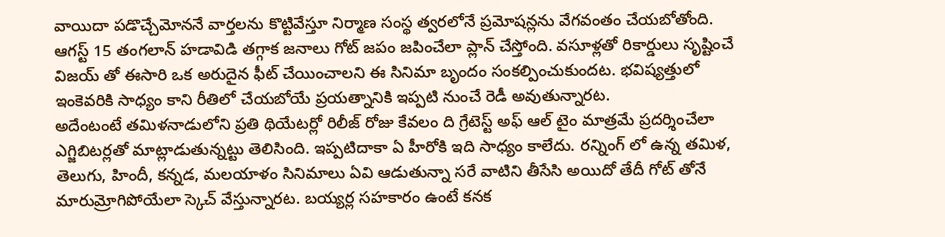వాయిదా పడొచ్చేమోననే వార్తలను కొట్టివేస్తూ నిర్మాణ సంస్థ త్వరలోనే ప్రమోషన్లను వేగవంతం చేయబోతోంది. ఆగస్ట్ 15 తంగలాన్ హడావిడి తగ్గాక జనాలు గోట్ జపం జపించేలా ప్లాన్ చేస్తోంది. వసూళ్లతో రికార్డులు సృష్టించే విజయ్ తో ఈసారి ఒక అరుదైన ఫీట్ చేయించాలని ఈ సినిమా బృందం సంకల్పించుకుందట. భవిష్యత్తులో ఇంకెవరికి సాధ్యం కాని రీతిలో చేయబోయే ప్రయత్నానికి ఇప్పటి నుంచే రెడీ అవుతున్నారట.
అదేంటంటే తమిళనాడులోని ప్రతి థియేటర్లో రిలీజ్ రోజు కేవలం ది గ్రేటెస్ట్ అఫ్ ఆల్ టైం మాత్రమే ప్రదర్శించేలా ఎగ్జిబిటర్లతో మాట్లాడుతున్నట్టు తెలిసింది. ఇప్పటిదాకా ఏ హీరోకి ఇది సాధ్యం కాలేదు. రన్నింగ్ లో ఉన్న తమిళ, తెలుగు, హిందీ, కన్నడ, మలయాళం సినిమాలు ఏవి ఆడుతున్నా సరే వాటిని తీసేసి అయిదో తేదీ గోట్ తోనే మారుమ్రోగిపోయేలా స్కెచ్ వేస్తున్నారట. బయ్యర్ల సహకారం ఉంటే కనక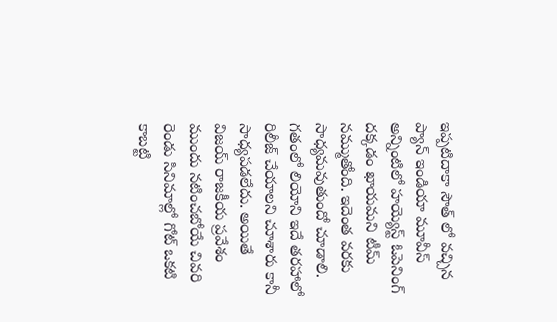ఇప్పటిదాకా సౌత్ లో వచ్చిన ప్యాన్ ఇండియా మూవీస్ అన్నింటిలో హయ్యెస్ట్ ఓపెనింగ్ దక్కడం ఖాయమని టీమ్ నమ్ముతోంది. ఇదెంత వరకు సాధ్యమవుతుందో చూడాలి.
గతంలో లియోని ఇదే తరహాలో రిలీజ్ చేయాలని చూశారు కానీ సాధ్యపడలేదు. అయితే విజయ్ రాజకీయ ప్రవేశం ముందు నటించబోయే చివరి రెండు సినిమాల్లో గోట్ ఒకటి కాబట్టి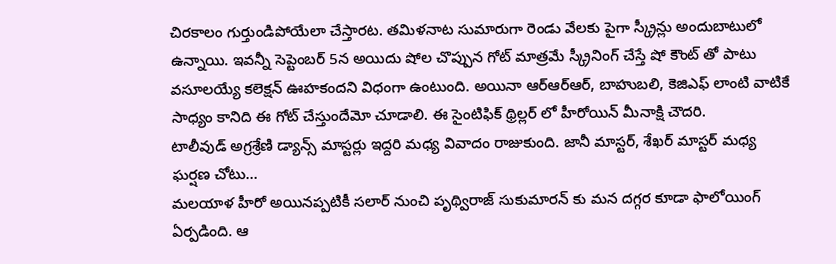చిరకాలం గుర్తుండిపోయేలా చేస్తారట. తమిళనాట సుమారుగా రెండు వేలకు పైగా స్క్రీన్లు అందుబాటులో ఉన్నాయి. ఇవన్నీ సెప్టెంబర్ 5న అయిదు షోల చొప్పున గోట్ మాత్రమే స్క్రీనింగ్ చేస్తే షో కౌంట్ తో పాటు వసూలయ్యే కలెక్షన్ ఊహకందని విధంగా ఉంటుంది. అయినా ఆర్ఆర్ఆర్, బాహుబలి, కెజిఎఫ్ లాంటి వాటికే సాధ్యం కానిది ఈ గోట్ చేస్తుందేమో చూడాలి. ఈ సైంటిఫిక్ థ్రిల్లర్ లో హీరోయిన్ మీనాక్షి చౌదరి.
టాలీవుడ్ అగ్రశ్రేణి డ్యాన్స్ మాస్టర్లు ఇద్దరి మధ్య వివాదం రాజుకుంది. జానీ మాస్టర్, శేఖర్ మాస్టర్ మధ్య ఘర్షణ చోటు…
మలయాళ హీరో అయినప్పటికీ సలార్ నుంచి పృథ్విరాజ్ సుకుమారన్ కు మన దగ్గర కూడా ఫాలోయింగ్ ఏర్పడింది. ఆ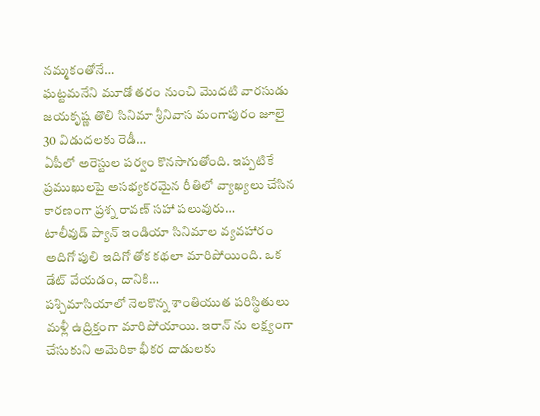నమ్మకంతోనే…
ఘట్టమనేని మూడో తరం నుంచి మొదటి వారసుడు జయకృష్ణ తొలి సినిమా శ్రీనివాస మంగాపురం జూలై 30 విడుదలకు రెడీ…
ఏపీలో అరెస్టుల పర్వం కొనసాగుతోంది. ఇప్పటికే ప్రముఖులపై అసభ్యకరమైన రీతిలో వ్యాఖ్యలు చేసిన కారణంగా ప్రశ్న రావణ్ సహా పలువురు…
టాలీవుడ్ ప్యాన్ ఇండియా సినిమాల వ్యవహారం అదిగో పులి ఇదిగో తోక కథలా మారిపోయింది. ఒక డేట్ వేయడం, దానికి…
పశ్చిమాసియాలో నెలకొన్న శాంతియుత పరిస్థితులు మళ్లీ ఉద్రిక్తంగా మారిపోయాయి. ఇరాన్ ను లక్ష్యంగా చేసుకుని అమెరికా భీకర దాడులకు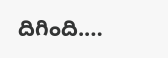దిగింది.…